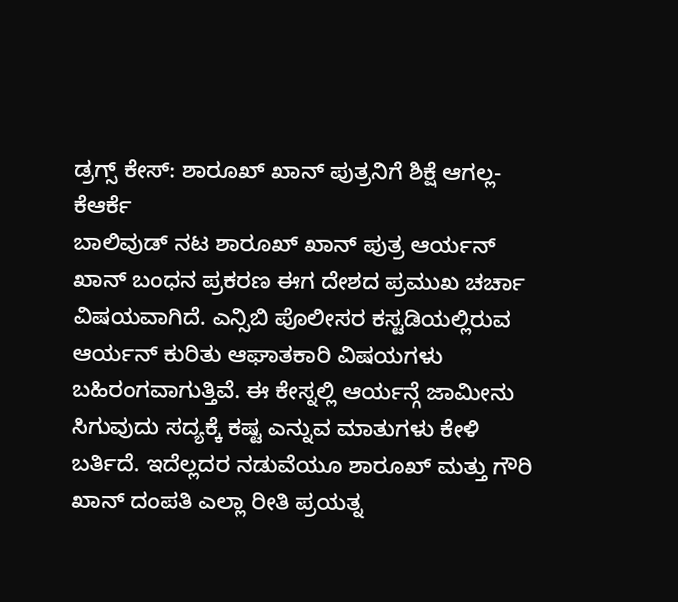ಡ್ರಗ್ಸ್ ಕೇಸ್: ಶಾರೂಖ್ ಖಾನ್ ಪುತ್ರನಿಗೆ ಶಿಕ್ಷೆ ಆಗಲ್ಲ-ಕೆಆರ್ಕೆ
ಬಾಲಿವುಡ್ ನಟ ಶಾರೂಖ್ ಖಾನ್ ಪುತ್ರ ಆರ್ಯನ್ ಖಾನ್ ಬಂಧನ ಪ್ರಕರಣ ಈಗ ದೇಶದ ಪ್ರಮುಖ ಚರ್ಚಾ ವಿಷಯವಾಗಿದೆ. ಎನ್ಸಿಬಿ ಪೊಲೀಸರ ಕಸ್ಟಡಿಯಲ್ಲಿರುವ ಆರ್ಯನ್ ಕುರಿತು ಆಘಾತಕಾರಿ ವಿಷಯಗಳು ಬಹಿರಂಗವಾಗುತ್ತಿವೆ. ಈ ಕೇಸ್ನಲ್ಲಿ ಆರ್ಯನ್ಗೆ ಜಾಮೀನು ಸಿಗುವುದು ಸದ್ಯಕ್ಕೆ ಕಷ್ಟ ಎನ್ನುವ ಮಾತುಗಳು ಕೇಳಿ ಬರ್ತಿದೆ. ಇದೆಲ್ಲದರ ನಡುವೆಯೂ ಶಾರೂಖ್ ಮತ್ತು ಗೌರಿ ಖಾನ್ ದಂಪತಿ ಎಲ್ಲಾ ರೀತಿ ಪ್ರಯತ್ನ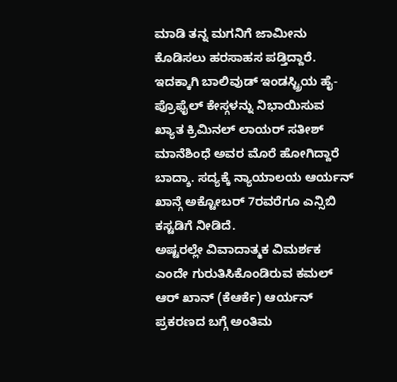ಮಾಡಿ ತನ್ನ ಮಗನಿಗೆ ಜಾಮೀನು ಕೊಡಿಸಲು ಹರಸಾಹಸ ಪಡ್ತಿದ್ದಾರೆ.
ಇದಕ್ಕಾಗಿ ಬಾಲಿವುಡ್ ಇಂಡಸ್ಟ್ರಿಯ ಹೈ-ಪ್ರೊಫೈಲ್ ಕೇಸ್ಗಳನ್ನು ನಿಭಾಯಿಸುವ ಖ್ಯಾತ ಕ್ರಿಮಿನಲ್ ಲಾಯರ್ ಸತೀಶ್ ಮಾನೆಶಿಂಧೆ ಅವರ ಮೊರೆ ಹೋಗಿದ್ದಾರೆ ಬಾದ್ಶಾ. ಸದ್ಯಕ್ಕೆ ನ್ಯಾಯಾಲಯ ಆರ್ಯನ್ ಖಾನ್ಗೆ ಅಕ್ಟೋಬರ್ 7ರವರೆಗೂ ಎನ್ಸಿಬಿ ಕಸ್ಟಡಿಗೆ ನೀಡಿದೆ.
ಅಷ್ಟರಲ್ಲೇ ವಿವಾದಾತ್ಮಕ ವಿಮರ್ಶಕ ಎಂದೇ ಗುರುತಿಸಿಕೊಂಡಿರುವ ಕಮಲ್ ಆರ್ ಖಾನ್ (ಕೆಆರ್ಕೆ) ಆರ್ಯನ್ ಪ್ರಕರಣದ ಬಗ್ಗೆ ಅಂತಿಮ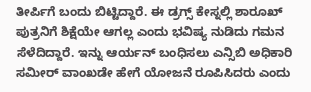ತೀರ್ಪಿಗೆ ಬಂದು ಬಿಟ್ಟಿದ್ದಾರೆ. ಈ ಡ್ರಗ್ಸ್ ಕೇಸ್ನಲ್ಲಿ ಶಾರೂಖ್ ಪುತ್ರನಿಗೆ ಶಿಕ್ಷೆಯೇ ಆಗಲ್ಲ ಎಂದು ಭವಿಷ್ಯ ನುಡಿದು ಗಮನ ಸೆಳೆದಿದ್ದಾರೆ. ಇನ್ನು ಆರ್ಯನ್ ಬಂಧಿಸಲು ಎನ್ಸಿಬಿ ಅಧಿಕಾರಿ ಸಮೀರ್ ವಾಂಖಡೇ ಹೇಗೆ ಯೋಜನೆ ರೂಪಿಸಿದರು ಎಂದು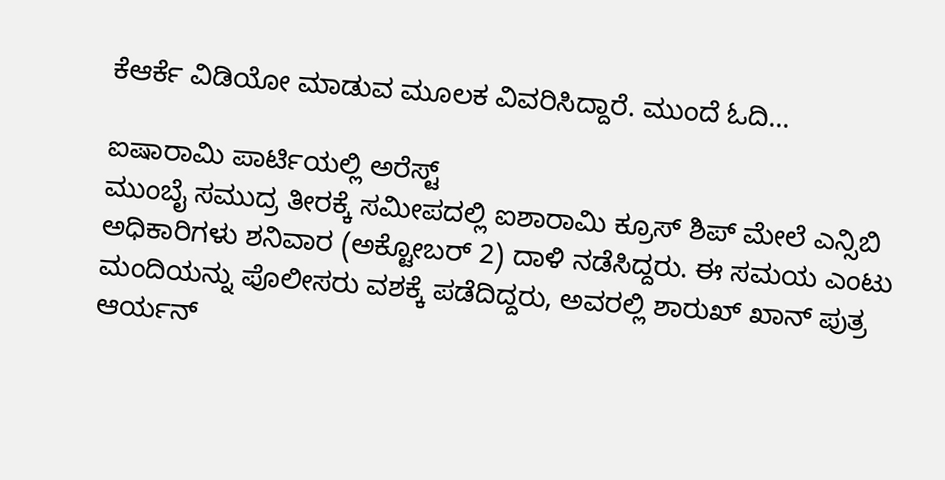ಕೆಆರ್ಕೆ ವಿಡಿಯೋ ಮಾಡುವ ಮೂಲಕ ವಿವರಿಸಿದ್ದಾರೆ. ಮುಂದೆ ಓದಿ...

ಐಷಾರಾಮಿ ಪಾರ್ಟಿಯಲ್ಲಿ ಅರೆಸ್ಟ್
ಮುಂಬೈ ಸಮುದ್ರ ತೀರಕ್ಕೆ ಸಮೀಪದಲ್ಲಿ ಐಶಾರಾಮಿ ಕ್ರೂಸ್ ಶಿಪ್ ಮೇಲೆ ಎನ್ಸಿಬಿ ಅಧಿಕಾರಿಗಳು ಶನಿವಾರ (ಅಕ್ಟೋಬರ್ 2) ದಾಳಿ ನಡೆಸಿದ್ದರು. ಈ ಸಮಯ ಎಂಟು ಮಂದಿಯನ್ನು ಪೊಲೀಸರು ವಶಕ್ಕೆ ಪಡೆದಿದ್ದರು, ಅವರಲ್ಲಿ ಶಾರುಖ್ ಖಾನ್ ಪುತ್ರ ಆರ್ಯನ್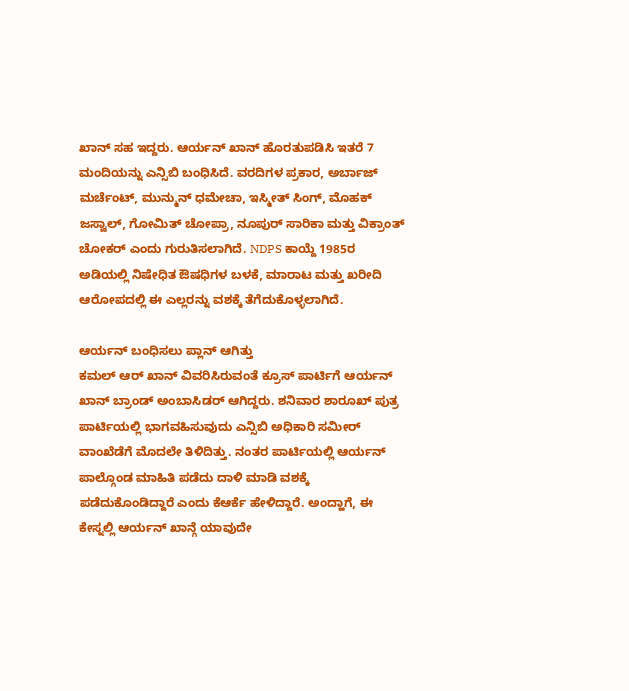ಖಾನ್ ಸಹ ಇದ್ದರು. ಆರ್ಯನ್ ಖಾನ್ ಹೊರತುಪಡಿಸಿ ಇತರೆ 7 ಮಂದಿಯನ್ನು ಎನ್ಸಿಬಿ ಬಂಧಿಸಿದೆ. ವರದಿಗಳ ಪ್ರಕಾರ, ಅರ್ಬಾಜ್ ಮರ್ಚೆಂಟ್, ಮುನ್ಮುನ್ ಧಮೇಚಾ, ಇಸ್ಮೀತ್ ಸಿಂಗ್, ಮೊಹಕ್ ಜಸ್ವಾಲ್, ಗೋಮಿತ್ ಚೋಪ್ರಾ, ನೂಪುರ್ ಸಾರಿಕಾ ಮತ್ತು ವಿಕ್ರಾಂತ್ ಚೋಕರ್ ಎಂದು ಗುರುತಿಸಲಾಗಿದೆ. NDPS ಕಾಯ್ದೆ 1985ರ ಅಡಿಯಲ್ಲಿ ನಿಷೇಧಿತ ಔಷಧಿಗಳ ಬಳಕೆ, ಮಾರಾಟ ಮತ್ತು ಖರೀದಿ ಆರೋಪದಲ್ಲಿ ಈ ಎಲ್ಲರನ್ನು ವಶಕ್ಕೆ ತೆಗೆದುಕೊಳ್ಳಲಾಗಿದೆ.

ಆರ್ಯನ್ ಬಂಧಿಸಲು ಪ್ಲಾನ್ ಆಗಿತ್ತು
ಕಮಲ್ ಆರ್ ಖಾನ್ ವಿವರಿಸಿರುವಂತೆ ಕ್ರೂಸ್ ಪಾರ್ಟಿಗೆ ಆರ್ಯನ್ ಖಾನ್ ಬ್ರಾಂಡ್ ಅಂಬಾಸಿಡರ್ ಆಗಿದ್ದರು. ಶನಿವಾರ ಶಾರೂಖ್ ಪುತ್ರ ಪಾರ್ಟಿಯಲ್ಲಿ ಭಾಗವಹಿಸುವುದು ಎನ್ಸಿಬಿ ಅಧಿಕಾರಿ ಸಮೀರ್ ವಾಂಖೆಡೆಗೆ ಮೊದಲೇ ತಿಳಿದಿತ್ತು. ನಂತರ ಪಾರ್ಟಿಯಲ್ಲಿ ಆರ್ಯನ್ ಪಾಲ್ಗೊಂಡ ಮಾಹಿತಿ ಪಡೆದು ದಾಳಿ ಮಾಡಿ ವಶಕ್ಕೆ ಪಡೆದುಕೊಂಡಿದ್ದಾರೆ ಎಂದು ಕೆಆರ್ಕೆ ಹೇಳಿದ್ದಾರೆ. ಅಂದ್ಹಾಗೆ, ಈ ಕೇಸ್ನಲ್ಲಿ ಆರ್ಯನ್ ಖಾನ್ಗೆ ಯಾವುದೇ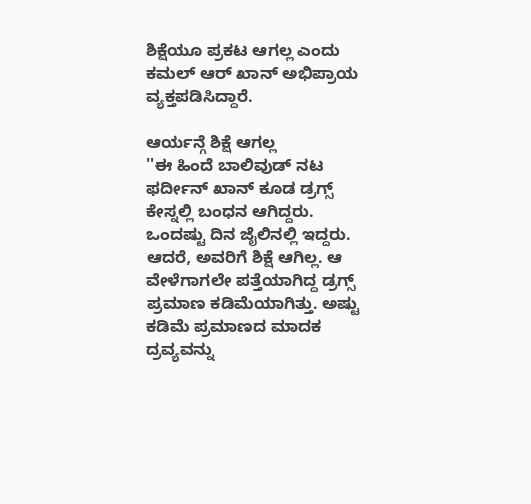ಶಿಕ್ಷೆಯೂ ಪ್ರಕಟ ಆಗಲ್ಲ ಎಂದು ಕಮಲ್ ಆರ್ ಖಾನ್ ಅಭಿಪ್ರಾಯ ವ್ಯಕ್ತಪಡಿಸಿದ್ದಾರೆ.

ಆರ್ಯನ್ಗೆ ಶಿಕ್ಷೆ ಆಗಲ್ಲ
''ಈ ಹಿಂದೆ ಬಾಲಿವುಡ್ ನಟ ಫರ್ದೀನ್ ಖಾನ್ ಕೂಡ ಡ್ರಗ್ಸ್ ಕೇಸ್ನಲ್ಲಿ ಬಂಧನ ಆಗಿದ್ದರು. ಒಂದಷ್ಟು ದಿನ ಜೈಲಿನಲ್ಲಿ ಇದ್ದರು. ಆದರೆ, ಅವರಿಗೆ ಶಿಕ್ಷೆ ಆಗಿಲ್ಲ. ಆ ವೇಳೆಗಾಗಲೇ ಪತ್ತೆಯಾಗಿದ್ದ ಡ್ರಗ್ಸ್ ಪ್ರಮಾಣ ಕಡಿಮೆಯಾಗಿತ್ತು. ಅಷ್ಟು ಕಡಿಮೆ ಪ್ರಮಾಣದ ಮಾದಕ ದ್ರವ್ಯವನ್ನು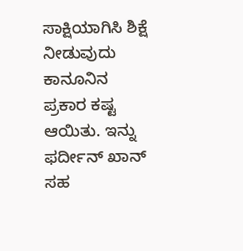ಸಾಕ್ಷಿಯಾಗಿಸಿ ಶಿಕ್ಷೆ ನೀಡುವುದು ಕಾನೂನಿನ ಪ್ರಕಾರ ಕಷ್ಟ ಆಯಿತು. ಇನ್ನು ಫರ್ದೀನ್ ಖಾನ್ ಸಹ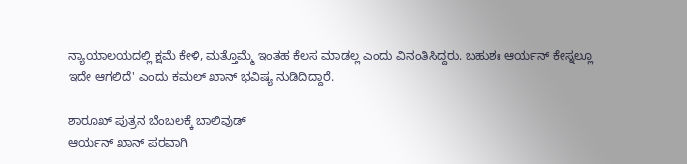ನ್ಯಾಯಾಲಯದಲ್ಲಿ ಕ್ಷಮೆ ಕೇಳಿ, ಮತ್ತೊಮ್ಮೆ ಇಂತಹ ಕೆಲಸ ಮಾಡಲ್ಲ ಎಂದು ವಿನಂತಿಸಿದ್ದರು. ಬಹುಶಃ ಆರ್ಯನ್ ಕೇಸ್ನಲ್ಲೂ ಇದೇ ಆಗಲಿದೆ' ಎಂದು ಕಮಲ್ ಖಾನ್ ಭವಿಷ್ಯ ನುಡಿದಿದ್ದಾರೆ.

ಶಾರೂಖ್ ಪುತ್ರನ ಬೆಂಬಲಕ್ಕೆ ಬಾಲಿವುಡ್
ಆರ್ಯನ್ ಖಾನ್ ಪರವಾಗಿ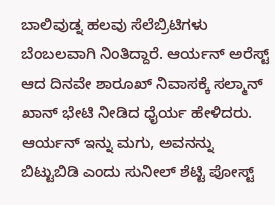ಬಾಲಿವುಡ್ನ ಹಲವು ಸೆಲೆಬ್ರಿಟಿಗಳು ಬೆಂಬಲವಾಗಿ ನಿಂತಿದ್ದಾರೆ. ಆರ್ಯನ್ ಅರೆಸ್ಟ್ ಆದ ದಿನವೇ ಶಾರೂಖ್ ನಿವಾಸಕ್ಕೆ ಸಲ್ಮಾನ್ ಖಾನ್ ಭೇಟಿ ನೀಡಿದ ಧೈರ್ಯ ಹೇಳಿದರು. ಆರ್ಯನ್ ಇನ್ನು ಮಗು, ಅವನನ್ನು ಬಿಟ್ಟುಬಿಡಿ ಎಂದು ಸುನೀಲ್ ಶೆಟ್ಟಿ ಪೋಸ್ಟ್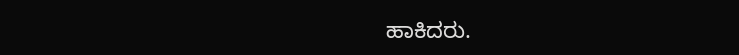ಹಾಕಿದರು.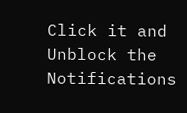Click it and Unblock the Notifications